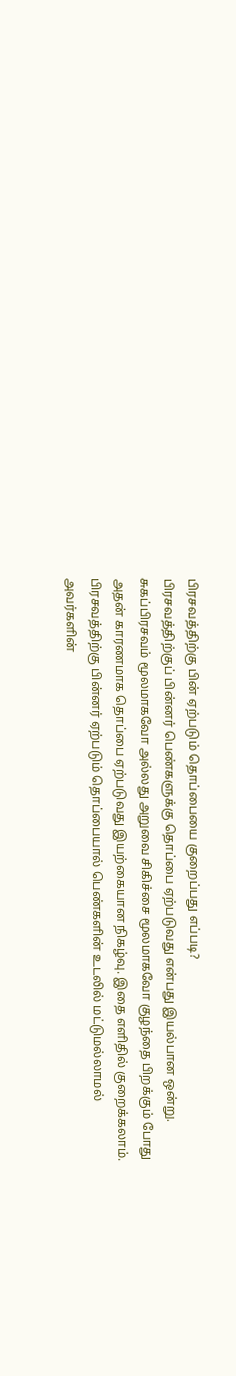பிரசவத்திற்கு பின் ஏற்படும் தொப்பையை குறைப்பது எப்படி?
பிரசவத்திற்குப் பின்னர் பெண்களுக்கு தொப்பை ஏற்படுவது என்பது இயல்பான ஒன்று. சுகப்பிரசவம் மூலமாகவோ அல்லது அறுவை சிகிச்சை மூலமாகவோ குழந்தை பிறக்கும் போது அதன் காரணமாக தொப்பை ஏற்படுவது இயற்கையான நிகழ்வு. இதை எளிதில் குறைக்கலாம்.
பிரசவத்திற்கு பின்னர் ஏற்படும் தொப்பையால் பெண்களின் உடலில் மட்டுமல்லாமல் அவர்களின்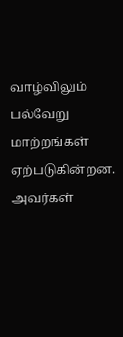வாழ்விலும் பல்வேறு மாற்றங்கள் ஏற்படுகின்றன. அவர்கள்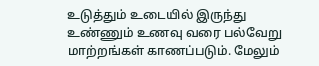உடுத்தும் உடையில் இருந்து உண்ணும் உணவு வரை பல்வேறு மாற்றங்கள் காணப்படும். மேலும்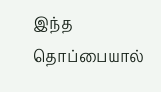இந்த தொப்பையால்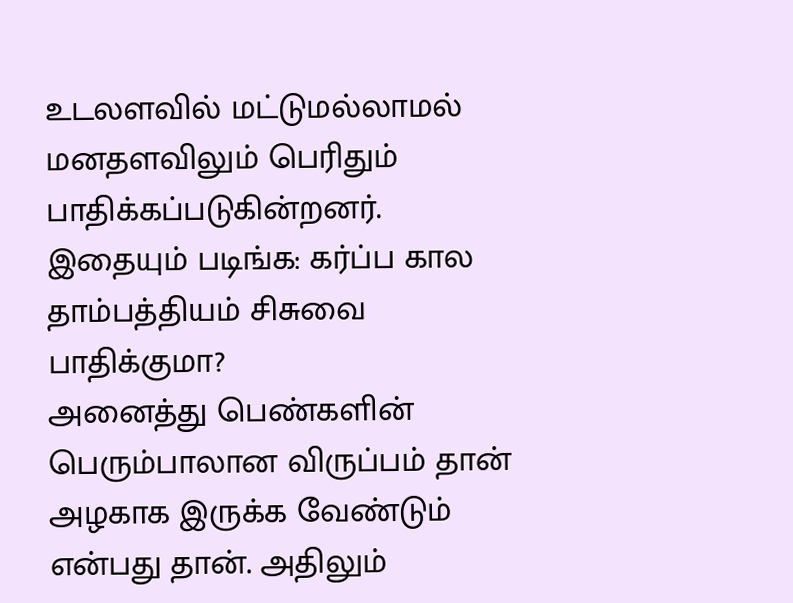உடலளவில் மட்டுமல்லாமல் மனதளவிலும் பெரிதும் பாதிக்கப்படுகின்றனர்.
இதையும் படிங்க: கர்ப்ப கால தாம்பத்தியம் சிசுவை பாதிக்குமா?
அனைத்து பெண்களின் பெரும்பாலான விருப்பம் தான் அழகாக இருக்க வேண்டும் என்பது தான். அதிலும்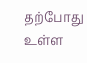தற்போது உள்ள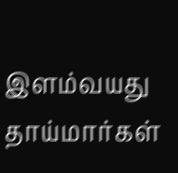இளம்வயது தாய்மார்கள்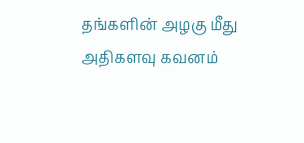தங்களின் அழகு மீது அதிகளவு கவனம்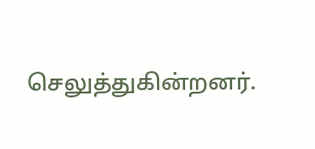செலுத்துகின்றனர்.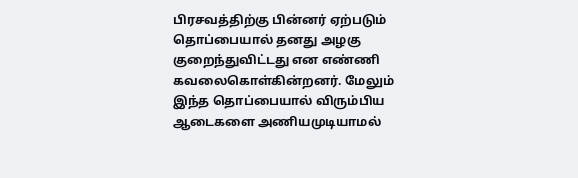பிரசவத்திற்கு பின்னர் ஏற்படும் தொப்பையால் தனது அழகு குறைந்துவிட்டது என எண்ணி கவலைகொள்கின்றனர். மேலும் இந்த தொப்பையால் விரும்பிய ஆடைகளை அணியமுடியாமல்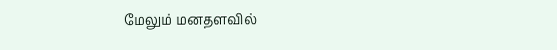மேலும் மனதளவில்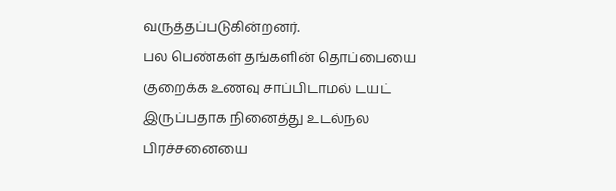வருத்தப்படுகின்றனர்.
பல பெண்கள் தங்களின் தொப்பையை குறைக்க உணவு சாப்பிடாமல் டயட் இருப்பதாக நினைத்து உடல்நல பிரச்சனையை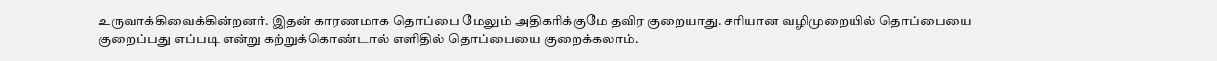உருவாக்கிவைக்கின்றனர். இதன் காரணமாக தொப்பை மேலும் அதிகரிக்குமே தவிர குறையாது. சரியான வழிமுறையில் தொப்பையை குறைப்பது எப்படி என்று கற்றுக்கொண்டால் எளிதில் தொப்பையை குறைக்கலாம்.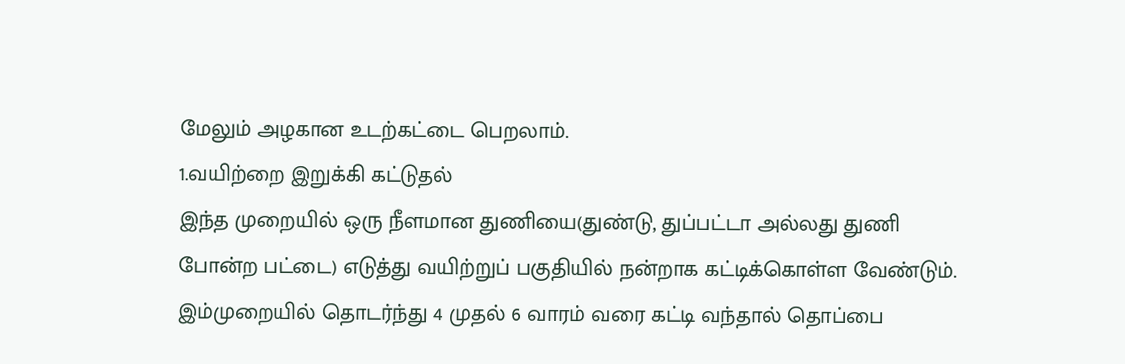மேலும் அழகான உடற்கட்டை பெறலாம்.
1.வயிற்றை இறுக்கி கட்டுதல்
இந்த முறையில் ஒரு நீளமான துணியை(துண்டு, துப்பட்டா அல்லது துணி போன்ற பட்டை) எடுத்து வயிற்றுப் பகுதியில் நன்றாக கட்டிக்கொள்ள வேண்டும். இம்முறையில் தொடர்ந்து 4 முதல் 6 வாரம் வரை கட்டி வந்தால் தொப்பை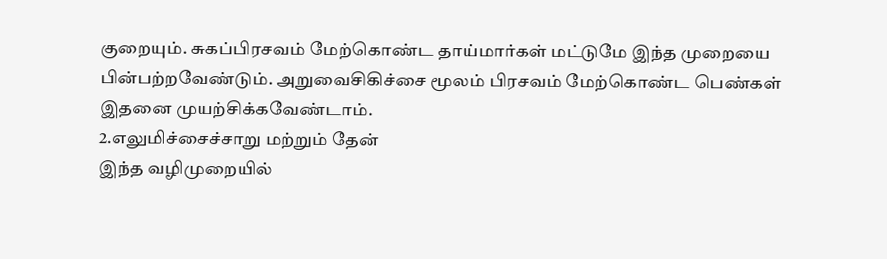குறையும். சுகப்பிரசவம் மேற்கொண்ட தாய்மார்கள் மட்டுமே இந்த முறையை பின்பற்றவேண்டும். அறுவைசிகிச்சை மூலம் பிரசவம் மேற்கொண்ட பெண்கள் இதனை முயற்சிக்கவேண்டாம்.
2.எலுமிச்சைச்சாறு மற்றும் தேன்
இந்த வழிமுறையில்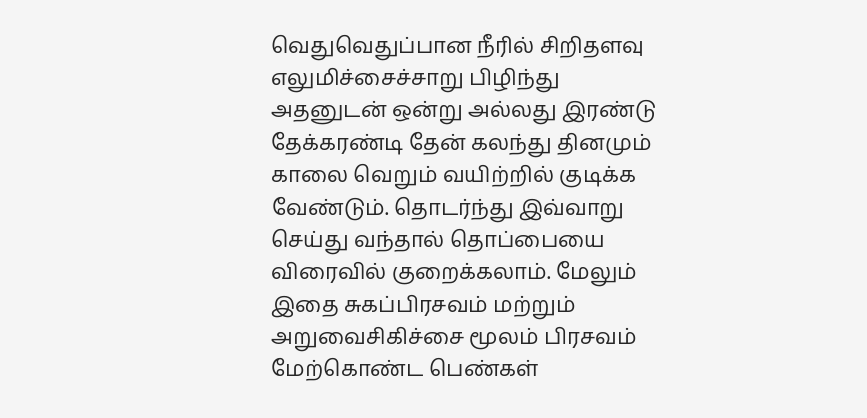வெதுவெதுப்பான நீரில் சிறிதளவு எலுமிச்சைச்சாறு பிழிந்து அதனுடன் ஒன்று அல்லது இரண்டு தேக்கரண்டி தேன் கலந்து தினமும் காலை வெறும் வயிற்றில் குடிக்க வேண்டும். தொடர்ந்து இவ்வாறு செய்து வந்தால் தொப்பையை விரைவில் குறைக்கலாம். மேலும் இதை சுகப்பிரசவம் மற்றும் அறுவைசிகிச்சை மூலம் பிரசவம் மேற்கொண்ட பெண்கள்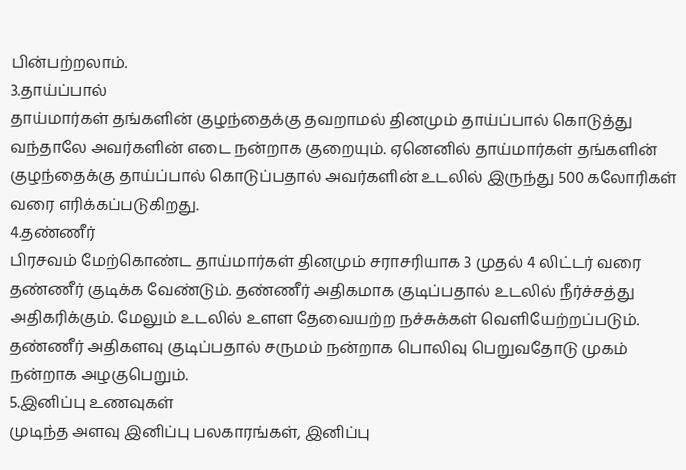பின்பற்றலாம்.
3.தாய்ப்பால்
தாய்மார்கள் தங்களின் குழந்தைக்கு தவறாமல் தினமும் தாய்ப்பால் கொடுத்து வந்தாலே அவர்களின் எடை நன்றாக குறையும். ஏனெனில் தாய்மார்கள் தங்களின் குழந்தைக்கு தாய்ப்பால் கொடுப்பதால் அவர்களின் உடலில் இருந்து 500 கலோரிகள் வரை எரிக்கப்படுகிறது.
4.தண்ணீர்
பிரசவம் மேற்கொண்ட தாய்மார்கள் தினமும் சராசரியாக 3 முதல் 4 லிட்டர் வரை தண்ணீர் குடிக்க வேண்டும். தண்ணீர் அதிகமாக குடிப்பதால் உடலில் நீர்ச்சத்து அதிகரிக்கும். மேலும் உடலில் உளள தேவையற்ற நச்சுக்கள் வெளியேற்றப்படும். தண்ணீர் அதிகளவு குடிப்பதால் சருமம் நன்றாக பொலிவு பெறுவதோடு முகம் நன்றாக அழகுபெறும்.
5.இனிப்பு உணவுகள்
முடிந்த அளவு இனிப்பு பலகாரங்கள், இனிப்பு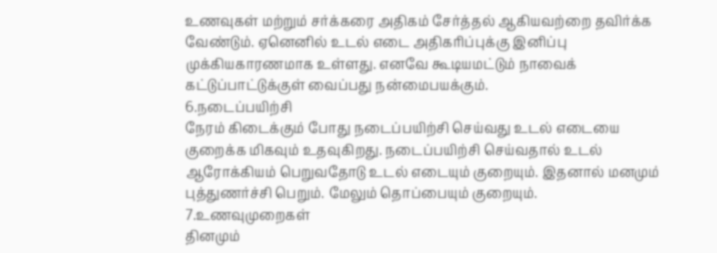உணவுகள் மற்றும் சர்க்கரை அதிகம் சேர்த்தல் ஆகியவற்றை தவிர்க்க வேண்டும். ஏனெனில் உடல் எடை அதிகரிப்புக்கு இனிப்பு முக்கியகாரணமாக உள்ளது. எனவே கூடியமட்டும் நாவைக் கட்டுப்பாட்டுக்குள் வைப்பது நன்மைபயக்கும்.
6.நடைப்பயிற்சி
நேரம் கிடைக்கும் போது நடைப்பயிற்சி செய்வது உடல் எடையை குறைக்க மிகவும் உதவுகிறது. நடைப்பயிற்சி செய்வதால் உடல் ஆரோக்கியம் பெறுவதோடு உடல் எடையும் குறையும். இதனால் மனமும் புத்துணர்ச்சி பெறும். மேலும் தொப்பையும் குறையும்.
7.உணவுமுறைகள்
தினமும்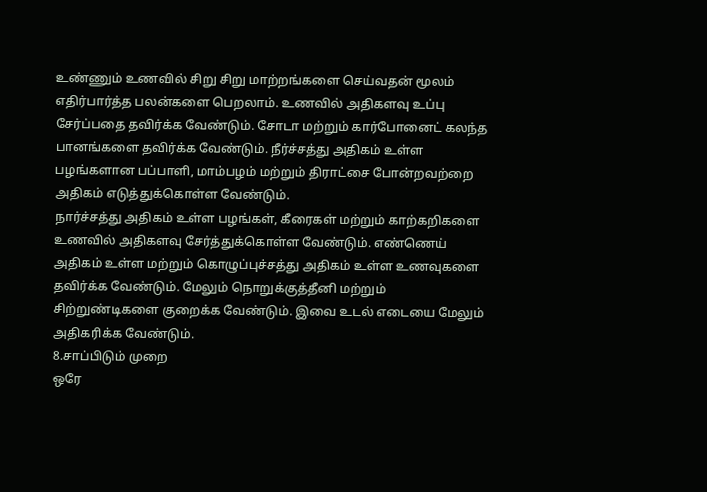உண்ணும் உணவில் சிறு சிறு மாற்றங்களை செய்வதன் மூலம் எதிர்பார்த்த பலன்களை பெறலாம். உணவில் அதிகளவு உப்பு சேர்ப்பதை தவிர்க்க வேண்டும். சோடா மற்றும் கார்போனைட் கலந்த பானங்களை தவிர்க்க வேண்டும். நீர்ச்சத்து அதிகம் உள்ள பழங்களான பப்பாளி, மாம்பழம் மற்றும் திராட்சை போன்றவற்றை அதிகம் எடுத்துக்கொள்ள வேண்டும்.
நார்ச்சத்து அதிகம் உள்ள பழங்கள், கீரைகள் மற்றும் காற்கறிகளை உணவில் அதிகளவு சேர்த்துக்கொள்ள வேண்டும். எண்ணெய் அதிகம் உள்ள மற்றும் கொழுப்புச்சத்து அதிகம் உள்ள உணவுகளை தவிர்க்க வேண்டும். மேலும் நொறுக்குத்தீனி மற்றும் சிற்றுண்டிகளை குறைக்க வேண்டும். இவை உடல் எடையை மேலும் அதிகரிக்க வேண்டும்.
8.சாப்பிடும் முறை
ஒரே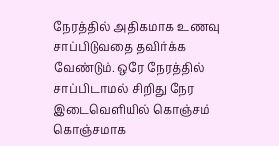நேரத்தில் அதிகமாக உணவு சாப்பிடுவதை தவிர்க்க வேண்டும். ஒரே நேரத்தில் சாப்பிடாமல் சிறிது நேர இடைவெளியில் கொஞ்சம் கொஞ்சமாக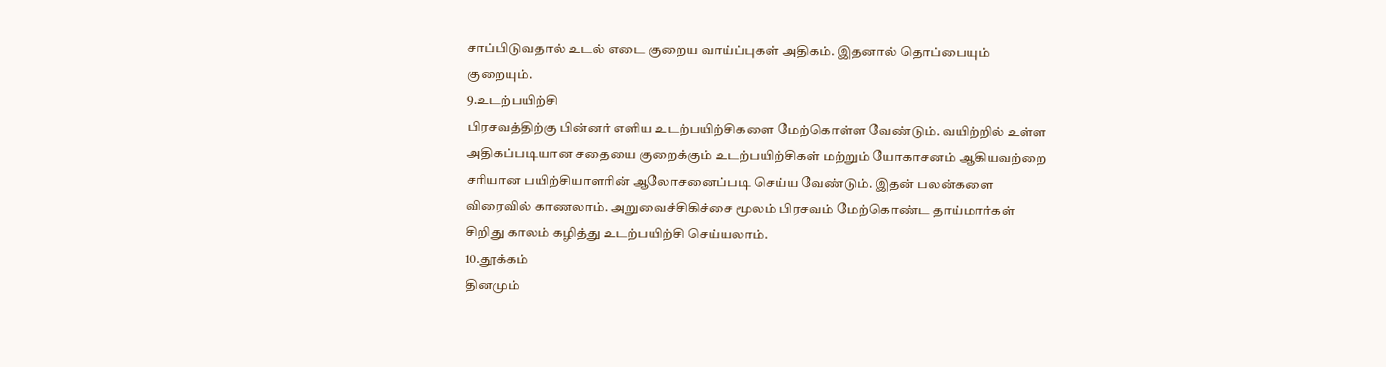சாப்பிடுவதால் உடல் எடை குறைய வாய்ப்புகள் அதிகம். இதனால் தொப்பையும் குறையும்.
9.உடற்பயிற்சி
பிரசவத்திற்கு பின்னர் எளிய உடற்பயிற்சிகளை மேற்கொள்ள வேண்டும். வயிற்றில் உள்ள அதிகப்படியான சதையை குறைக்கும் உடற்பயிற்சிகள் மற்றும் யோகாசனம் ஆகியவற்றை சரியான பயிற்சியாளரின் ஆலோசனைப்படி செய்ய வேண்டும். இதன் பலன்களை விரைவில் காணலாம். அறுவைச்சிகிச்சை மூலம் பிரசவம் மேற்கொண்ட தாய்மார்கள் சிறிது காலம் கழித்து உடற்பயிற்சி செய்யலாம்.
10.தூக்கம்
தினமும்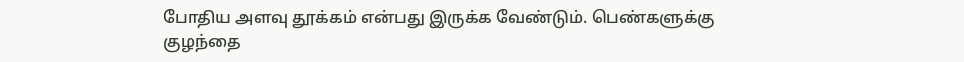போதிய அளவு தூக்கம் என்பது இருக்க வேண்டும். பெண்களுக்கு குழந்தை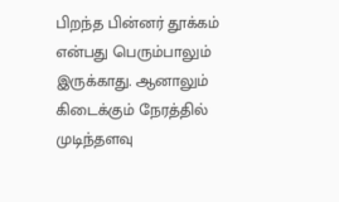பிறந்த பின்னர் தூக்கம் என்பது பெரும்பாலும் இருக்காது. ஆனாலும் கிடைக்கும் நேரத்தில் முடிந்தளவு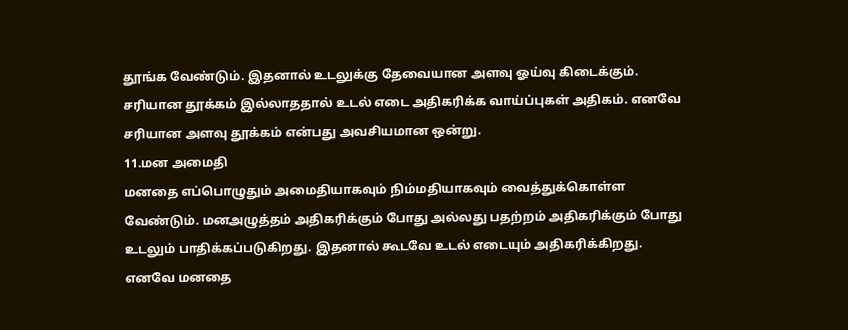தூங்க வேண்டும். இதனால் உடலுக்கு தேவையான அளவு ஓய்வு கிடைக்கும். சரியான தூக்கம் இல்லாததால் உடல் எடை அதிகரிக்க வாய்ப்புகள் அதிகம். எனவே சரியான அளவு தூக்கம் என்பது அவசியமான ஒன்று.
11.மன அமைதி
மனதை எப்பொழுதும் அமைதியாகவும் நிம்மதியாகவும் வைத்துக்கொள்ள வேண்டும். மனஅழுத்தம் அதிகரிக்கும் போது அல்லது பதற்றம் அதிகரிக்கும் போது உடலும் பாதிக்கப்படுகிறது. இதனால் கூடவே உடல் எடையும் அதிகரிக்கிறது. எனவே மனதை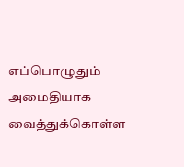எப்பொழுதும் அமைதியாக வைத்துக்கொள்ள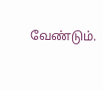வேண்டும்.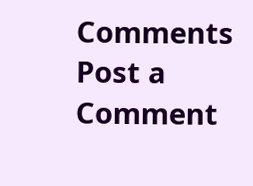Comments
Post a Comment